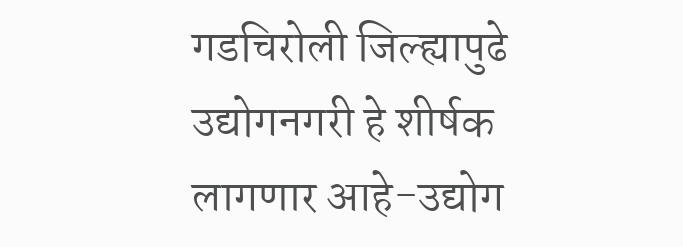गडचिरोली जिल्ह्यापुढे उद्योगनगरी हे शीर्षक लागणार आहे-उद्योग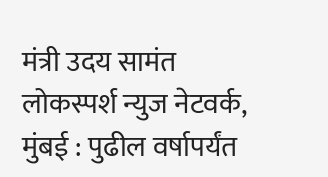मंत्री उदय सामंत
लोकस्पर्श न्युज नेटवर्क,
मुंबई : पुढील वर्षापर्यंत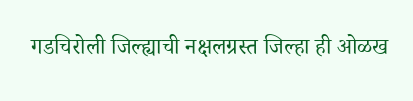गडचिरोली जिल्ह्याची नक्षलग्रस्त जिल्हा ही ओळख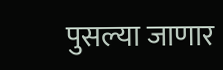पुसल्या जाणार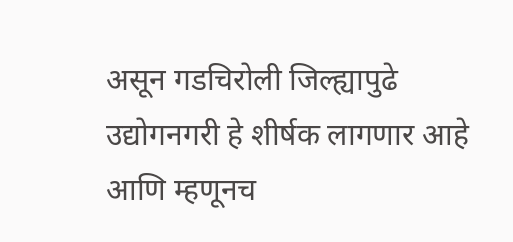असून गडचिरोली जिल्ह्यापुढे उद्योगनगरी हे शीर्षक लागणार आहे आणि म्हणूनच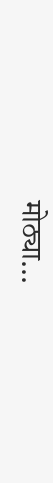मोठ्या…